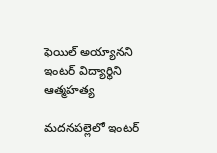ఫెయిల్ అయ్యానని ఇంటర్ విద్యార్థిని ఆత్మహత్య

మదనపల్లెలో ఇంటర్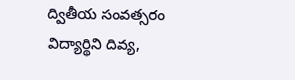ద్వితీయ సంవత్సరం విద్యార్థిని దివ్య,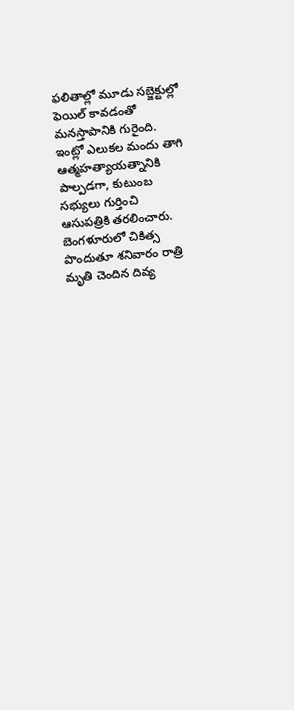ఫలితాల్లో మూడు సబ్జెక్టుల్లో ఫెయిల్ కావడంతో మనస్తాపానికి గురైంది. ఇంట్లో ఎలుకల మందు తాగి ఆత్మహత్యాయత్నానికి పాల్పడగా, కుటుంబ సభ్యులు గుర్తించి ఆసుపత్రికి తరలించారు. బెంగళూరులో చికిత్స పొందుతూ శనివారం రాత్రి మృతి చెందిన దివ్య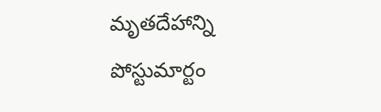మృతదేహాన్ని పోస్టుమార్టం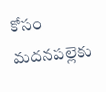కోసం మదనపల్లెకు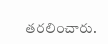తరలించారు.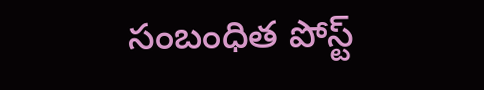సంబంధిత పోస్ట్